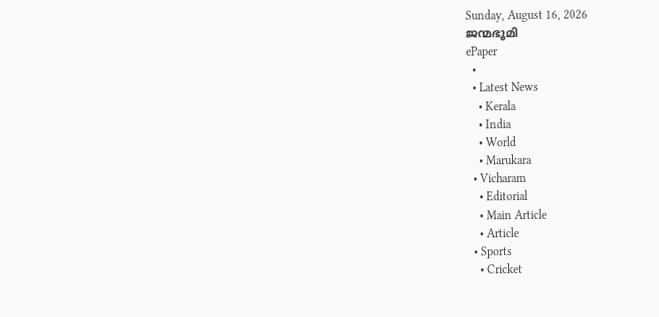Sunday, August 16, 2026
ജന്മഭൂമി
ePaper
  •
  • Latest News
    • Kerala
    • India
    • World
    • Marukara
  • Vicharam
    • Editorial
    • Main Article
    • Article
  • Sports
    • Cricket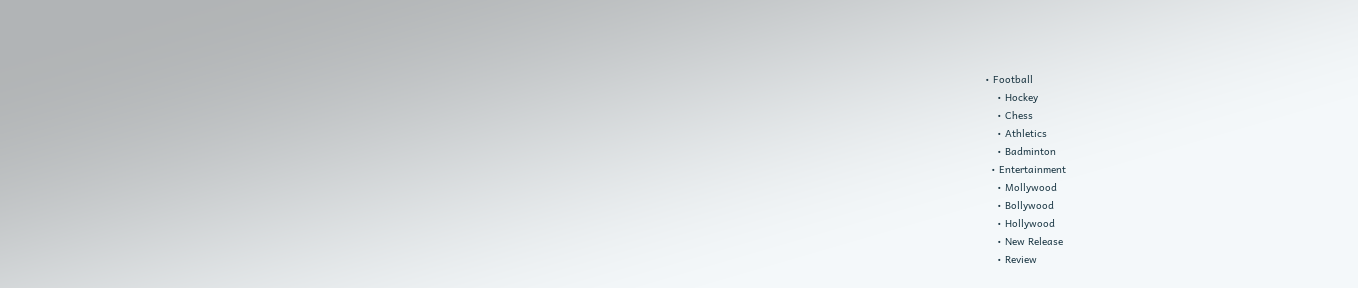• Football
    • Hockey
    • Chess
    • Athletics
    • Badminton
  • Entertainment
    • Mollywood
    • Bollywood
    • Hollywood
    • New Release
    • Review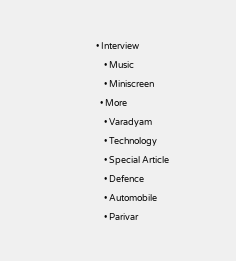• Interview
    • Music
    • Miniscreen
  • More
    • Varadyam
    • Technology
    • Special Article
    • Defence
    • Automobile
    • Parivar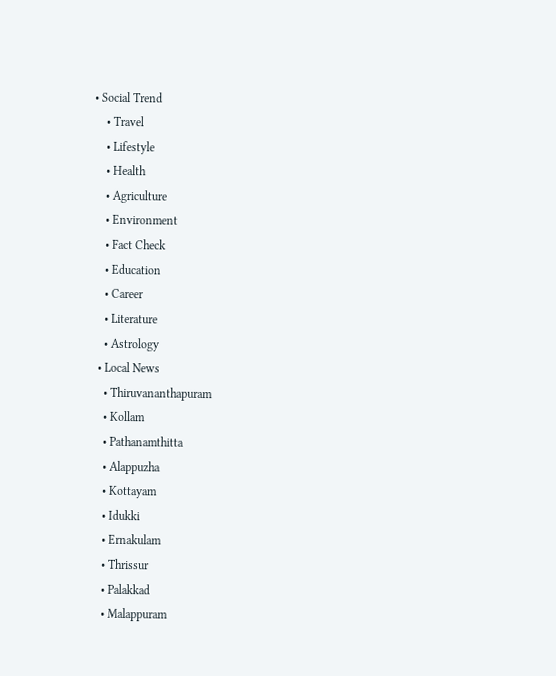• Social Trend
    • Travel
    • Lifestyle
    • Health
    • Agriculture
    • Environment
    • Fact Check
    • Education
    • Career
    • Literature
    • Astrology
  • Local News
    • Thiruvananthapuram
    • Kollam
    • Pathanamthitta
    • Alappuzha
    • Kottayam
    • Idukki
    • Ernakulam
    • Thrissur
    • Palakkad
    • Malappuram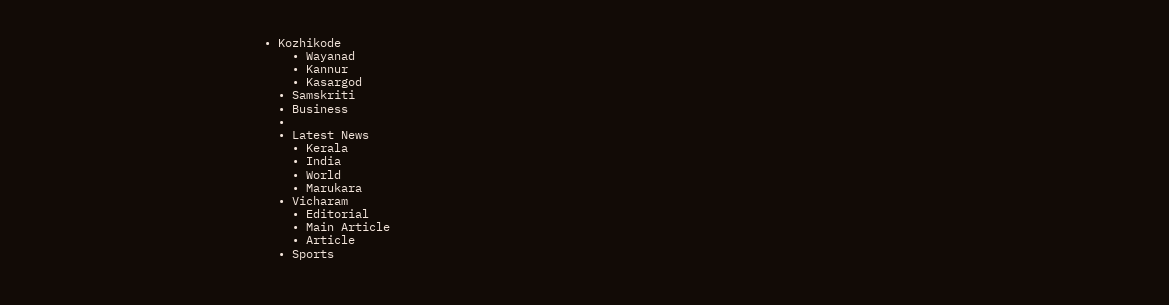• Kozhikode
    • Wayanad
    • Kannur
    • Kasargod
  • Samskriti
  • Business
  •
  • Latest News
    • Kerala
    • India
    • World
    • Marukara
  • Vicharam
    • Editorial
    • Main Article
    • Article
  • Sports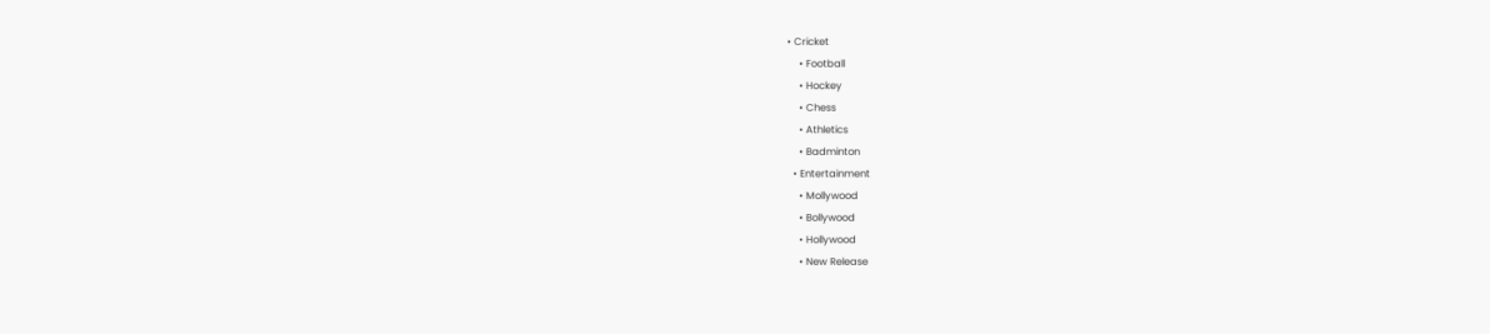• Cricket
    • Football
    • Hockey
    • Chess
    • Athletics
    • Badminton
  • Entertainment
    • Mollywood
    • Bollywood
    • Hollywood
    • New Release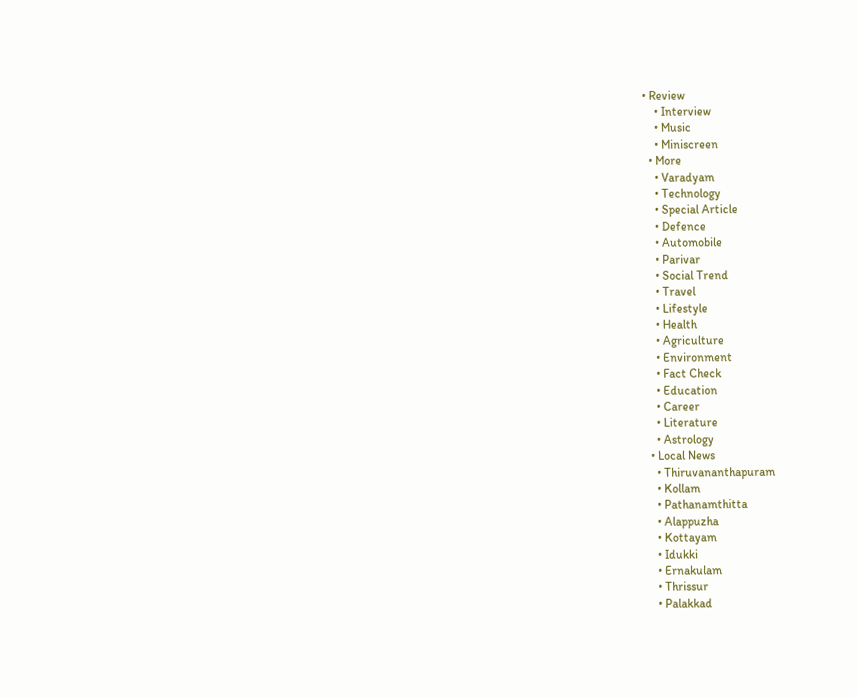• Review
    • Interview
    • Music
    • Miniscreen
  • More
    • Varadyam
    • Technology
    • Special Article
    • Defence
    • Automobile
    • Parivar
    • Social Trend
    • Travel
    • Lifestyle
    • Health
    • Agriculture
    • Environment
    • Fact Check
    • Education
    • Career
    • Literature
    • Astrology
  • Local News
    • Thiruvananthapuram
    • Kollam
    • Pathanamthitta
    • Alappuzha
    • Kottayam
    • Idukki
    • Ernakulam
    • Thrissur
    • Palakkad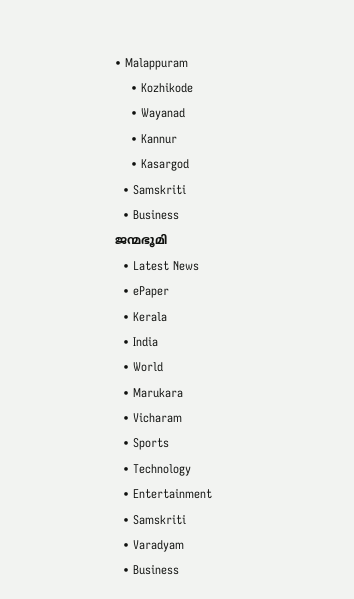• Malappuram
    • Kozhikode
    • Wayanad
    • Kannur
    • Kasargod
  • Samskriti
  • Business
ജന്മഭൂമി
  • Latest News
  • ePaper
  • Kerala
  • India
  • World
  • Marukara
  • Vicharam
  • Sports
  • Technology
  • Entertainment
  • Samskriti
  • Varadyam
  • Business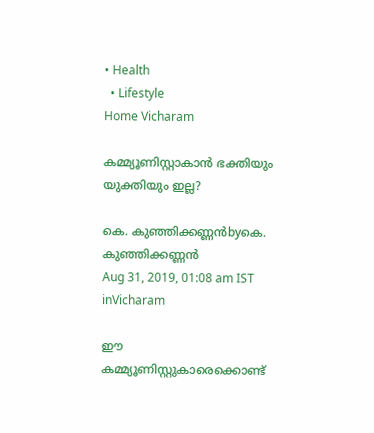• Health
  • Lifestyle
Home Vicharam

കമ്മ്യൂണിസ്റ്റാകാന്‍ ഭക്തിയും യുക്തിയും ഇല്ല?

കെ. കുഞ്ഞിക്കണ്ണന്‍byകെ. കുഞ്ഞിക്കണ്ണന്‍
Aug 31, 2019, 01:08 am IST
inVicharam

ഈ കമ്മ്യൂണിസ്റ്റുകാരെക്കൊണ്ട്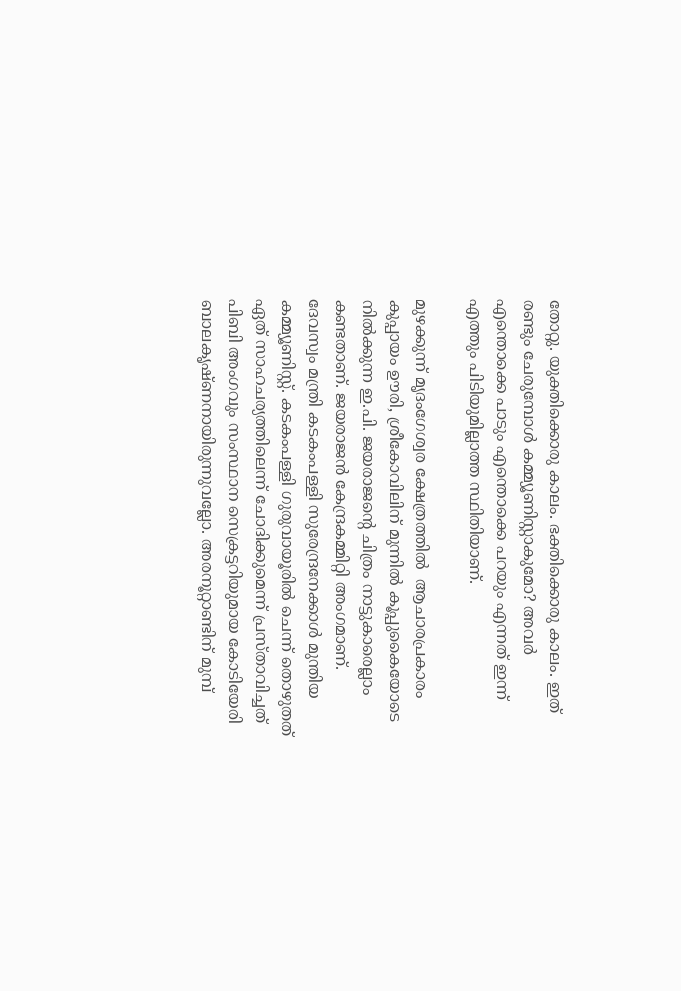തോറ്റു. യുക്തിക്കൊരു കാലം. ഭക്തിക്കൊരു കാലം. ഇത് രണ്ടും ചേരുമ്പോള്‍ കമ്മ്യൂണിസ്റ്റാകുമോ? അവര്‍ എന്തൊക്കെ പാടും എന്തൊക്കെ പറയും എന്നത് ഇന്ന് എത്തും പിടിയുമില്ലാത്ത സ്ഥിതിയാണ്.

മുഴക്കുന്ന് മൃദംഗേശ്വര ക്ഷേത്രത്തില്‍  ആചാരപ്രകാരം കുപ്പായം ഊരി, ശ്രീകോവിലിന് മുന്നില്‍ കൂപ്പുകൈയോടെ നില്‍ക്കുന്ന ഇ.പി. ജയരാജന്റെ ചിത്രം നാട്ടുകാരെല്ലാം കണ്ടതാണ്. ജയരാജന്‍ കേന്ദ്രകമ്മിറ്റി അംഗമാണ്. ദേവസ്വം മന്ത്രി കടകംപള്ളി സുരേന്ദ്രനേക്കാള്‍ മുന്തിയ കമ്മ്യൂണിസ്റ്റ്. കടകംപള്ളി ഗുരുവായൂരില്‍ ചെന്ന് തൊഴുതത് ഏത് സാഹചര്യത്തിലെന്ന് ചോദിക്കുമെന്ന് പ്രസ്താവിച്ചത് പിബി അംഗവും സംസ്ഥാന സെക്രട്ടറിയുമായ കോടിയേരി ബാലകൃഷ്ണനായിരുന്നുവല്ലോ. അരനൂറ്റാണ്ടിന് മുമ്പ്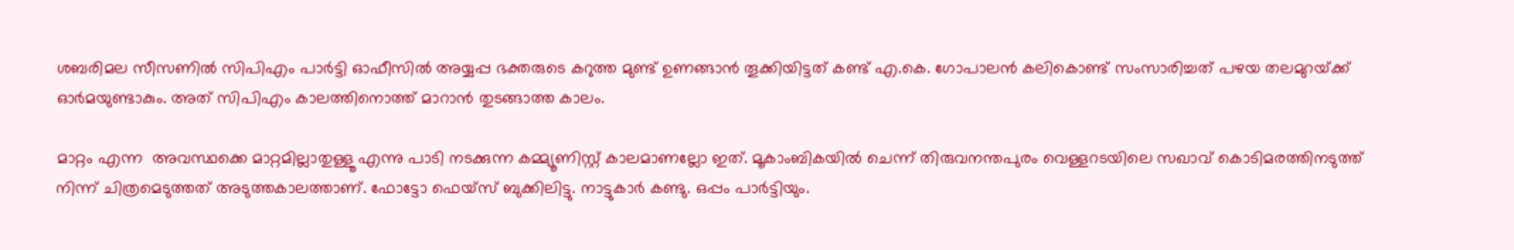ശബരിമല സീസണില്‍ സിപിഎം പാര്‍ട്ടി ഓഫീസില്‍ അയ്യപ്പ ഭക്തരുടെ കറുത്ത മുണ്ട് ഉണങ്ങാന്‍ തൂക്കിയിട്ടത് കണ്ട് എ.കെ. ഗോപാലന്‍ കലികൊണ്ട് സംസാരിച്ചത് പഴയ തലമുറയ്‌ക്ക് ഓര്‍മയുണ്ടാകും. അത് സിപിഎം കാലത്തിനൊത്ത് മാറാന്‍ തുടങ്ങാത്ത കാലം.

മാറ്റം എന്ന  അവസ്ഥക്കെ മാറ്റമില്ലാതുള്ളൂ എന്നു പാടി നടക്കുന്ന കമ്മ്യൂണിസ്റ്റ് കാലമാണല്ലോ ഇത്. മൂകാംബികയില്‍ ചെന്ന് തിരുവനന്തപുരം വെള്ളറടയിലെ സഖാവ് കൊടിമരത്തിനടുത്ത് നിന്ന് ചിത്രമെടുത്തത് അടുത്തകാലത്താണ്. ഫോട്ടോ ഫെയ്‌സ് ബുക്കിലിട്ടു. നാട്ടുകാര്‍ കണ്ടു. ഒപ്പം പാര്‍ട്ടിയും.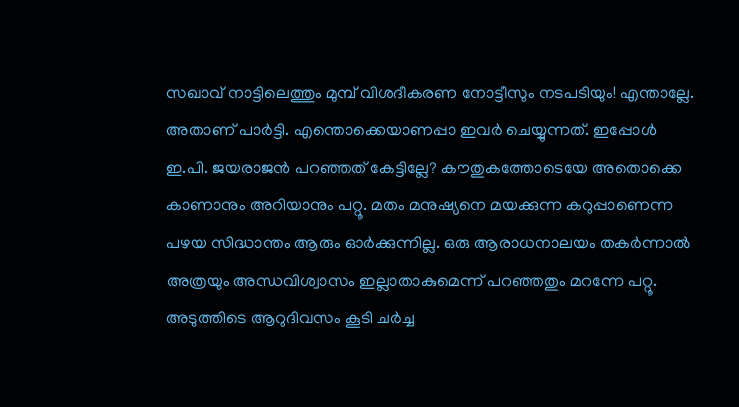സഖാവ് നാട്ടിലെത്തും മുമ്പ് വിശദീകരണ നോട്ടീസും നടപടിയും! എന്താല്ലേ. അതാണ് പാര്‍ട്ടി. എന്തൊക്കെയാണപ്പാ ഇവര്‍ ചെയ്യുന്നത്. ഇപ്പോള്‍ ഇ.പി. ജയരാജന്‍ പറഞ്ഞത് കേട്ടില്ലേ? കൗതുകത്തോടെയേ അതൊക്കെ കാണാനും അറിയാനും പറ്റൂ. മതം മനുഷ്യനെ മയക്കുന്ന കറുപ്പാണെന്ന പഴയ സിദ്ധാന്തം ആരും ഓര്‍ക്കുന്നില്ല. ഒരു ആരാധനാലയം തകര്‍ന്നാല്‍ അത്രയും അന്ധവിശ്വാസം ഇല്ലാതാകുമെന്ന് പറഞ്ഞതും മറന്നേ പറ്റൂ. അടുത്തിടെ ആറുദിവസം കൂടി ചര്‍ച്ച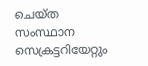ചെയ്ത സംസ്ഥാന സെക്രട്ടറിയേറ്റും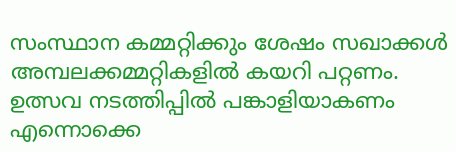സംസ്ഥാന കമ്മറ്റിക്കും ശേഷം സഖാക്കള്‍ അമ്പലക്കമ്മറ്റികളില്‍ കയറി പറ്റണം. ഉത്സവ നടത്തിപ്പില്‍ പങ്കാളിയാകണം എന്നൊക്കെ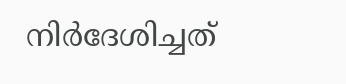നിര്‍ദേശിച്ചത്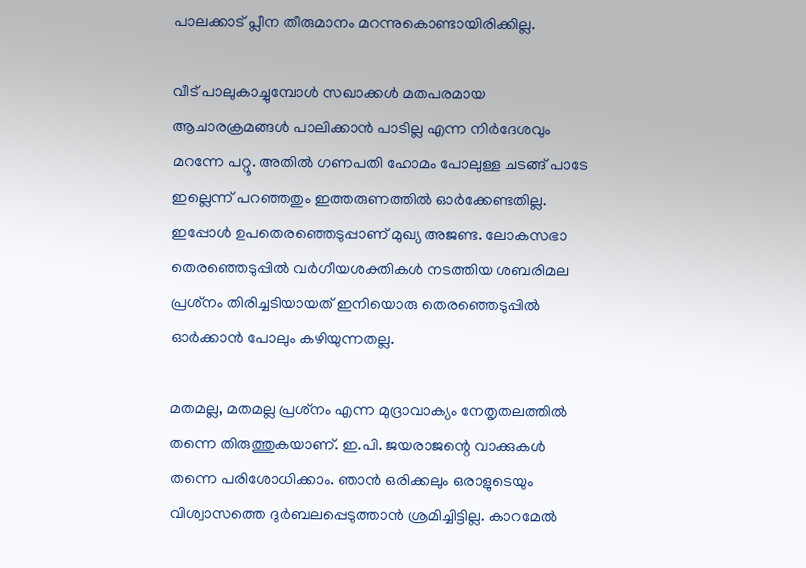പാലക്കാട് പ്ലീന തീരുമാനം മറന്നുകൊണ്ടായിരിക്കില്ല.

വീട് പാലുകാച്ചുമ്പോള്‍ സഖാക്കള്‍ മതപരമായ ആചാരക്രമങ്ങള്‍ പാലിക്കാന്‍ പാടില്ല എന്ന നിര്‍ദേശവും മറന്നേ പറ്റൂ. അതില്‍ ഗണപതി ഹോമം പോലുള്ള ചടങ്ങ് പാടേ ഇല്ലെന്ന് പറഞ്ഞതും ഇത്തരുണത്തില്‍ ഓര്‍ക്കേണ്ടതില്ല. ഇപ്പോള്‍ ഉപതെരഞ്ഞെടുപ്പാണ് മുഖ്യ അജണ്ട. ലോകസഭാ തെരഞ്ഞെടുപ്പില്‍ വര്‍ഗീയശക്തികള്‍ നടത്തിയ ശബരിമല പ്രശ്‌നം തിരിച്ചടിയായത് ഇനിയൊരു തെരഞ്ഞെടുപ്പില്‍ ഓര്‍ക്കാന്‍ പോലും കഴിയുന്നതല്ല.

മതമല്ല, മതമല്ല പ്രശ്‌നം എന്ന മുദ്രാവാക്യം നേതൃതലത്തില്‍ തന്നെ തിരുത്തുകയാണ്. ഇ.പി. ജയരാജന്റെ വാക്കുകള്‍ തന്നെ പരിശോധിക്കാം. ഞാന്‍ ഒരിക്കലും ഒരാളുടെയും വിശ്വാസത്തെ ദുര്‍ബലപ്പെടുത്താന്‍ ശ്രമിച്ചിട്ടില്ല. കാറമേല്‍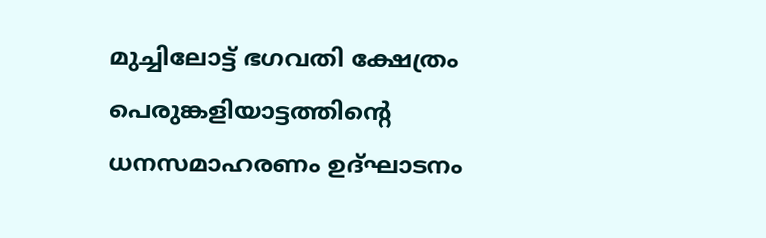മുച്ചിലോട്ട് ഭഗവതി ക്ഷേത്രം പെരുങ്കളിയാട്ടത്തിന്റെ ധനസമാഹരണം ഉദ്ഘാടനം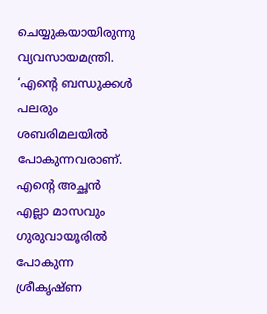ചെയ്യുകയായിരുന്നു വ്യവസായമന്ത്രി. ‘എന്റെ ബന്ധുക്കള്‍ പലരും ശബരിമലയില്‍ പോകുന്നവരാണ്. എന്റെ അച്ഛന്‍ എല്ലാ മാസവും ഗുരുവായൂരില്‍ പോകുന്ന ശ്രീകൃഷ്ണ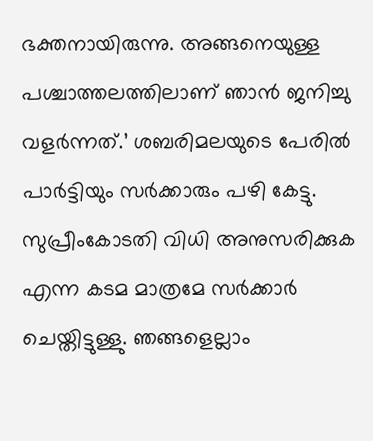ഭക്തനായിരുന്നു. അങ്ങനെയുള്ള പശ്ചാത്തലത്തിലാണ് ഞാന്‍ ജനിച്ചു വളര്‍ന്നത്.’ ശബരിമലയുടെ പേരില്‍ പാര്‍ട്ടിയും സര്‍ക്കാരും പഴി കേട്ടു. സുപ്രീംകോടതി വിധി അനുസരിക്കുക എന്ന കടമ മാത്രമേ സര്‍ക്കാര്‍ ചെയ്തിട്ടുള്ളു. ഞങ്ങളെല്ലാം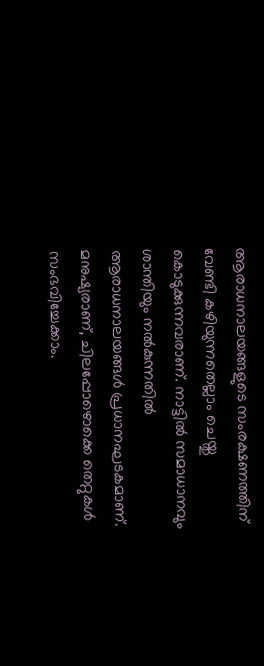ആരാധനാലയങ്ങളുടെ സംരക്ഷണത്തിന് വേണ്ടി കഴിയുന്നതെല്ലാം ചെയ്തു കൊടുക്കുന്നവരാണ്. നാട്ടില്‍ സമാധാനവും ശാന്തിയും നല്‍കുന്നതില്‍ ആരാധനാലയങ്ങള്‍ പ്രധാനഘടകമാണ്. മനുഷ്യരാണ്, ചിലപ്പോഴൊക്കെ തെറ്റുകള്‍ സംഭവിച്ചേക്കാം.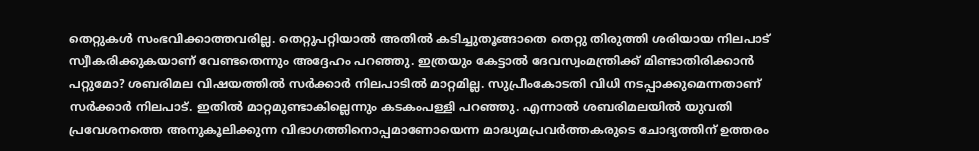തെറ്റുകള്‍ സംഭവിക്കാത്തവരില്ല. തെറ്റുപറ്റിയാല്‍ അതില്‍ കടിച്ചുതൂങ്ങാതെ തെറ്റു തിരുത്തി ശരിയായ നിലപാട് സ്വീകരിക്കുകയാണ് വേണ്ടതെന്നും അദ്ദേഹം പറഞ്ഞു. ഇത്രയും കേട്ടാല്‍ ദേവസ്വംമന്ത്രിക്ക് മിണ്ടാതിരിക്കാന്‍ പറ്റുമോ? ശബരിമല വിഷയത്തില്‍ സര്‍ക്കാര്‍ നിലപാടില്‍ മാറ്റമില്ല. സുപ്രീംകോടതി വിധി നടപ്പാക്കുമെന്നതാണ് സര്‍ക്കാര്‍ നിലപാട്. ഇതില്‍ മാറ്റമുണ്ടാകില്ലെന്നും കടകംപള്ളി പറഞ്ഞു. എന്നാല്‍ ശബരിമലയില്‍ യുവതി പ്രവേശനത്തെ അനുകൂലിക്കുന്ന വിഭാഗത്തിനൊപ്പമാണോയെന്ന മാദ്ധ്യമപ്രവര്‍ത്തകരുടെ ചോദ്യത്തിന് ഉത്തരം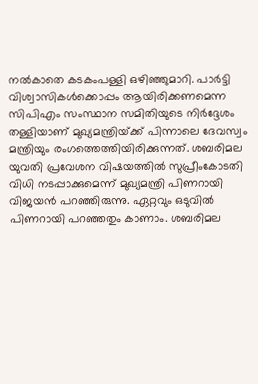നല്‍കാതെ കടകംപള്ളി ഒഴിഞ്ഞുമാറി. പാര്‍ട്ടി വിശ്വാസികള്‍ക്കൊപ്പം ആയിരിക്കണമെന്ന സിപിഎം സംസ്ഥാന സമിതിയുടെ നിര്‍ദ്ദേശം തള്ളിയാണ് മുഖ്യമന്ത്രിയ്‌ക്ക് പിന്നാലെ ദേവസ്വം മന്ത്രിയും രംഗത്തെത്തിയിരിക്കുന്നത്. ശബരിമല യുവതി പ്രവേശന വിഷയത്തില്‍ സുപ്രീംകോടതി വിധി നടപ്പാക്കുമെന്ന് മുഖ്യമന്ത്രി പിണറായി വിജയന്‍ പറഞ്ഞിരുന്നു. ഏറ്റവും ഒടുവില്‍ പിണറായി പറഞ്ഞതും കാണാം. ശബരിമല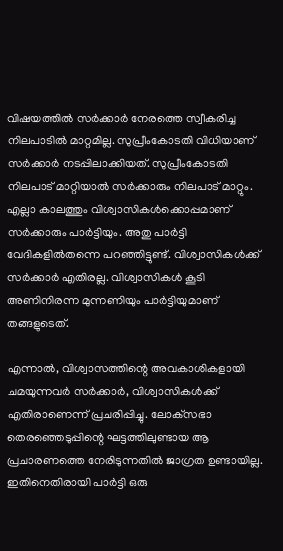വിഷയത്തില്‍ സര്‍ക്കാര്‍ നേരത്തെ സ്വീകരിച്ച നിലപാടില്‍ മാറ്റമില്ല. സുപ്രീംകോടതി വിധിയാണ് സര്‍ക്കാര്‍ നടപ്പിലാക്കിയത്. സുപ്രീംകോടതി നിലപാട് മാറ്റിയാല്‍ സര്‍ക്കാരും നിലപാട് മാറ്റും. എല്ലാ കാലത്തും വിശ്വാസികള്‍ക്കൊപ്പമാണ് സര്‍ക്കാരും പാര്‍ട്ടിയും. അതു പാര്‍ട്ടി വേദികളില്‍തന്നെ പറഞ്ഞിട്ടുണ്ട്. വിശ്വാസികള്‍ക്ക് സര്‍ക്കാര്‍ എതിരല്ല. വിശ്വാസികള്‍ കൂടി അണിനിരന്ന മുന്നണിയും പാര്‍ട്ടിയുമാണ് തങ്ങളുടെത്.

എന്നാല്‍, വിശ്വാസത്തിന്റെ അവകാശികളായി ചമയുന്നവര്‍ സര്‍ക്കാര്‍, വിശ്വാസികള്‍ക്ക് എതിരാണെന്ന് പ്രചരിപ്പിച്ചു. ലോക്‌സഭാ തെരഞ്ഞെടുപ്പിന്റെ ഘട്ടത്തിലുണ്ടായ ആ പ്രചാരണത്തെ നേരിടുന്നതില്‍ ജാഗ്രത ഉണ്ടായില്ല. ഇതിനെതിരായി പാര്‍ട്ടി ഒരു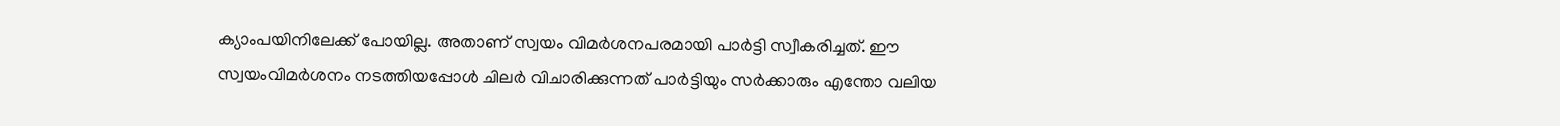ക്യാംപയിനിലേക്ക് പോയില്ല. അതാണ് സ്വയം വിമര്‍ശനപരമായി പാര്‍ട്ടി സ്വീകരിച്ചത്. ഈ സ്വയംവിമര്‍ശനം നടത്തിയപ്പോള്‍ ചിലര്‍ വിചാരിക്കുന്നത് പാര്‍ട്ടിയും സര്‍ക്കാരും എന്തോ വലിയ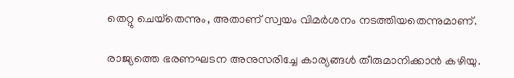തെറ്റു ചെയ്‌തെന്നും, അതാണ് സ്വയം വിമര്‍ശനം നടത്തിയതെന്നുമാണ്.

രാജ്യത്തെ ഭരണഘടന അനുസരിച്ചേ കാര്യങ്ങള്‍ തീരുമാനിക്കാന്‍ കഴിയു.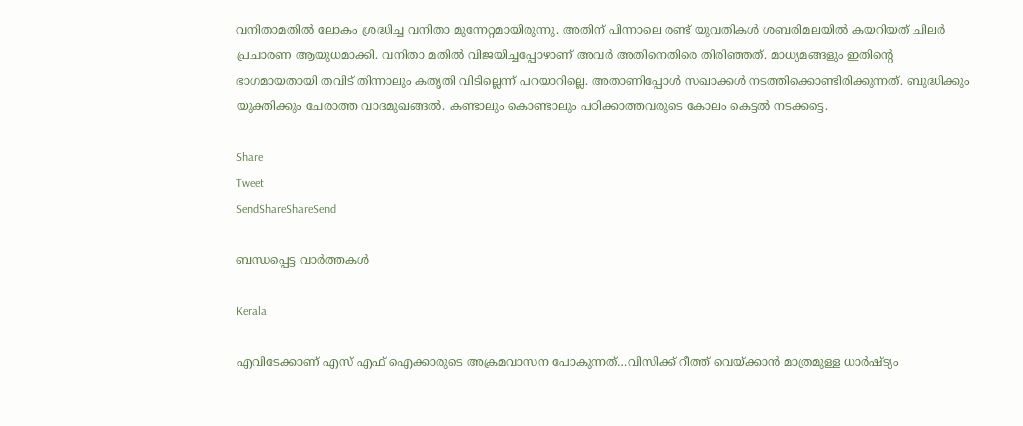വനിതാമതില്‍ ലോകം ശ്രദ്ധിച്ച വനിതാ മുന്നേറ്റമായിരുന്നു. അതിന് പിന്നാലെ രണ്ട് യുവതികള്‍ ശബരിമലയില്‍ കയറിയത് ചിലര്‍ പ്രചാരണ ആയുധമാക്കി. വനിതാ മതില്‍ വിജയിച്ചപ്പോഴാണ് അവര്‍ അതിനെതിരെ തിരിഞ്ഞത്. മാധ്യമങ്ങളും ഇതിന്റെ ഭാഗമായതായി തവിട് തിന്നാലും കതൃതി വിടില്ലെന്ന് പറയാറില്ലെ. അതാണിപ്പോള്‍ സഖാക്കള്‍ നടത്തിക്കൊണ്ടിരിക്കുന്നത്. ബുദ്ധിക്കും യുക്തിക്കും ചേരാത്ത വാദമുഖങ്ങല്‍. കണ്ടാലും കൊണ്ടാലും പഠിക്കാത്തവരുടെ കോലം കെട്ടല്‍ നടക്കട്ടെ.

Share
Tweet
SendShareShareSend

ബന്ധപ്പെട്ട വാര്‍ത്തകള്‍

Kerala

എവിടേക്കാണ് എസ് എഫ് ഐക്കാരുടെ അക്രമവാസന പോകുന്നത്…വിസിക്ക് റീത്ത് വെയ്‌ക്കാന്‍ മാത്രമുള്ള ധാര്‍ഷ്ട്യം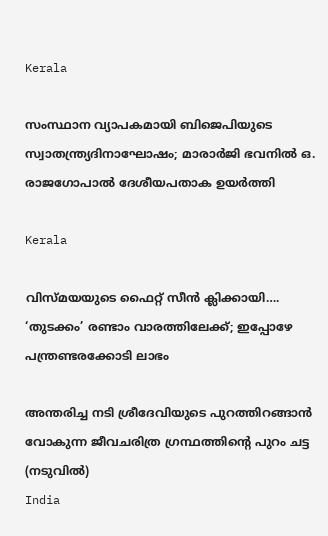Kerala

സംസ്ഥാന വ്യാപകമായി ബിജെപിയുടെ സ്വാതന്ത്ര്യദിനാഘോഷം; മാരാർജി ഭവനിൽ ഒ. രാജഗോപാൽ ദേശീയപതാക ഉയർത്തി

Kerala

വിസ്‍മയയുടെ ഫൈറ്റ് സീന്‍ ക്ലിക്കായി…. ‘തുടക്കം’ രണ്ടാം വാരത്തിലേക്ക്; ഇപ്പോഴേ പന്ത്രണ്ടരക്കോടി ലാഭം

അന്തരിച്ച നടി ശ്രീദേവിയുടെ പുറത്തിറങ്ങാന്‍ വോകുന്ന ജീവചരിത്ര ഗ്രന്ഥത്തിന്‍റെ പുറം ചട്ട (നടുവില്‍)
India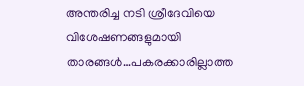അന്തരിച്ച നടി ശ്രീദേവിയെ വിശേഷണങ്ങളുമായി താരങ്ങള്‍…പകരക്കാരില്ലാത്ത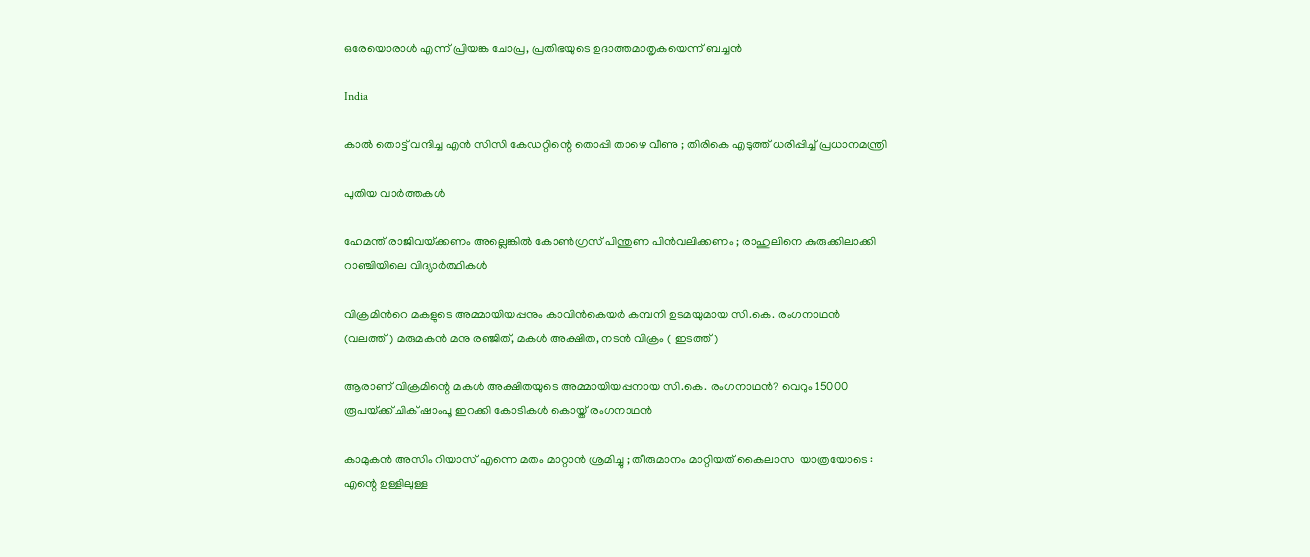ഒരേയൊരാള്‍ എന്ന് പ്രിയങ്ക ചോപ്ര, പ്രതിഭയുടെ ഉദാത്തമാതൃകയെന്ന് ബച്ചന്‍

India

കാൽ തൊട്ട് വന്ദിച്ച എൻ സിസി കേഡറ്റിന്റെ തൊപ്പി താഴെ വീണു ; തിരികെ എടുത്ത് ധരിപ്പിച്ച് പ്രധാനമന്ത്രി

പുതിയ വാര്‍ത്തകള്‍

ഹേമന്ത് രാജിവയ്‌ക്കണം അല്ലെങ്കിൽ കോൺഗ്രസ് പിന്തുണ പിൻവലിക്കണം ; രാഹുലിനെ കുരുക്കിലാക്കി റാഞ്ചിയിലെ വിദ്യാർത്ഥികൾ

വിക്രമിന്‍റെ മകളുടെ അമ്മായിയപ്പനും കാവിന്‍കെയര്‍ കമ്പനി ഉടമയുമായ സി.കെ. രംഗനാഥന്‍ (വലത്ത്) മരുമകന്‍ മനു രഞ്ജിത്, മകള്‍ അക്ഷിത, നടന്‍ വിക്രം ( ഇടത്ത്)

ആരാണ് വിക്രമിന്റെ മകള്‍ അക്ഷിതയുടെ അമ്മായിയപ്പനായ സി.കെ. രംഗനാഥന്‍? വെറും 15000 രൂപയ്‌ക്ക് ചിക് ഷാംപൂ ഇറക്കി കോടികള്‍ കൊയ്ത് രംഗനാഥന്‍

കാമുകൻ അസിം റിയാസ് എന്നെ മതം മാറ്റാൻ ശ്രമിച്ചു ; തീരുമാനം മാറ്റിയത് കൈലാസ  യാത്രയോടെ : എന്റെ ഉള്ളിലുള്ള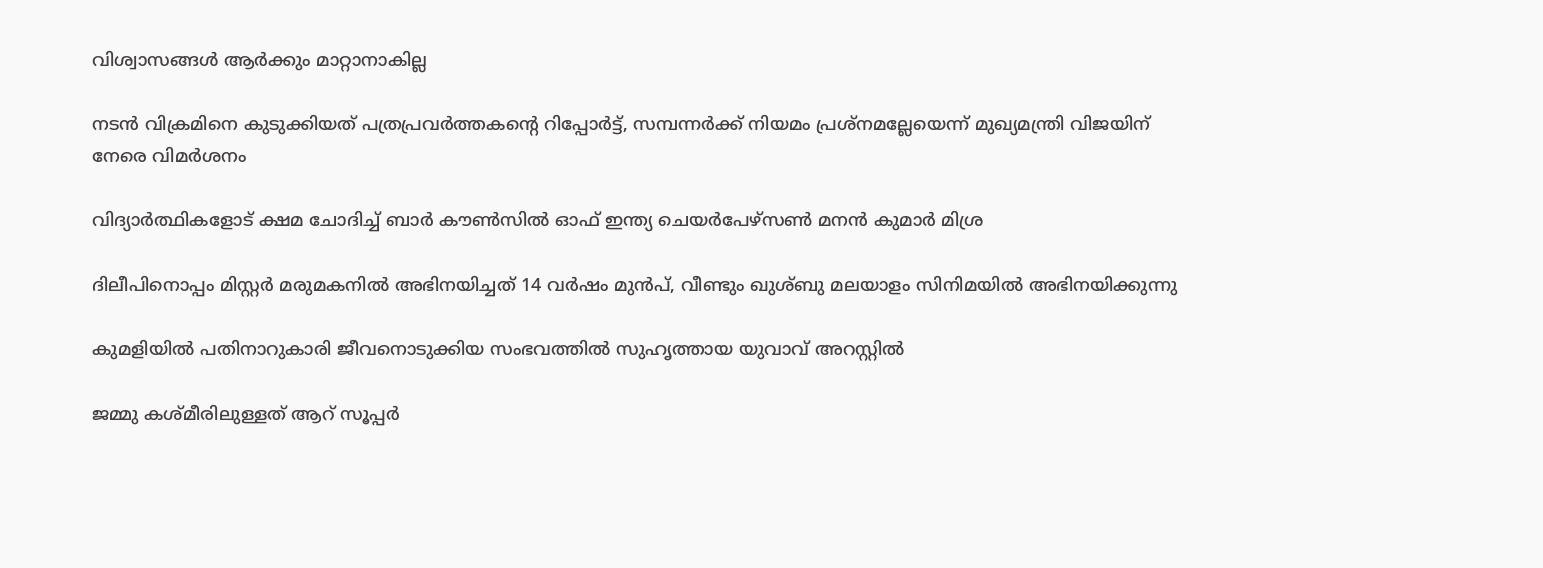വിശ്വാസങ്ങൾ ആർക്കും മാറ്റാനാകില്ല

നടന്‍ വിക്രമിനെ കുടുക്കിയത് പത്രപ്രവര്‍ത്തകന്റെ റിപ്പോര്‍ട്ട്, സമ്പന്നര്‍ക്ക് നിയമം പ്രശ്നമല്ലേയെന്ന് മുഖ്യമന്ത്രി വിജയിന് നേരെ വിമര്‍ശനം

വിദ്യാര്‍ത്ഥികളോട് ക്ഷമ ചോദിച്ച് ബാര്‍ കൗണ്‍സില്‍ ഓഫ് ഇന്ത്യ ചെയര്‍പേഴ്സണ്‍ മനന്‍ കുമാര്‍ മിശ്ര

ദിലീപിനൊപ്പം മിസ്റ്റര്‍ മരുമകനില്‍ അഭിനയിച്ചത് 14 വര്‍ഷം മുന്‍പ്, വീണ്ടും ഖുശ്ബു മലയാളം സിനിമയില്‍ അഭിനയിക്കുന്നു

കുമളിയില്‍ പതിനാറുകാരി ജീവനൊടുക്കിയ സംഭവത്തില്‍ സുഹൃത്തായ യുവാവ് അറസ്റ്റില്‍

ജമ്മു കശ്മീരിലുള്ളത് ആറ് സൂപ്പർ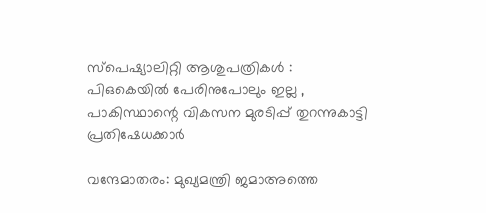സ്പെഷ്യാലിറ്റി ആശുപത്രികൾ : പിഒകെയിൽ പേരിനുപോലും ഇല്ല , പാകിസ്ഥാന്റെ വികസന മുരടിപ്പ് തുറന്നുകാട്ടി പ്രതിഷേധക്കാർ

വന്ദേമാതരം: മുഖ്യമന്ത്രി ജമാഅത്തെ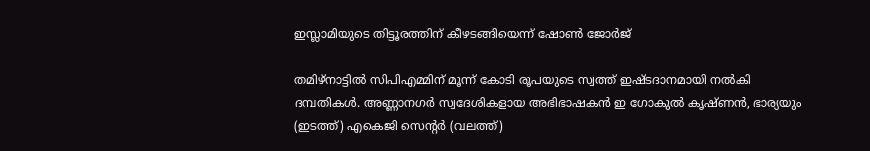ഇസ്ലാമിയുടെ തിട്ടൂരത്തിന് കീഴടങ്ങിയെന്ന് ഷോണ്‍ ജോര്‍ജ്

തമിഴ്നാട്ടില്‍ സിപിഎമ്മിന് മൂന്ന് കോടി രൂപയുടെ സ്വത്ത് ഇഷ്ടദാനമായി നല്‍കി ദമ്പതികള്‍. അണ്ണാനഗര്‍ സ്വദേശികളായ അഭിഭാഷകന്‍ ഇ ഗോകുല്‍ കൃഷ്ണന്‍, ഭാര്യയും (ഇടത്ത്) എകെജി സെന്‍റര്‍ (വലത്ത്)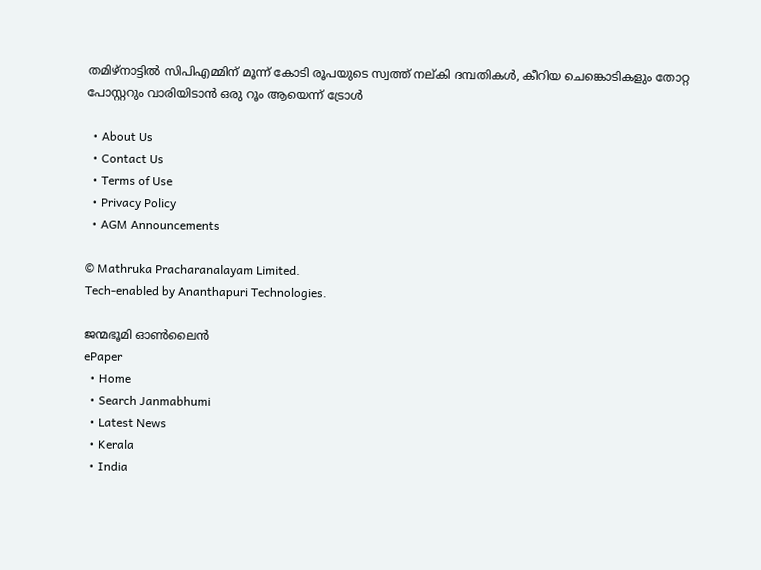തമിഴ്നാട്ടില്‍ സിപിഎമ്മിന് മൂന്ന് കോടി രൂപയുടെ സ്വത്ത് നല‍്കി ദമ്പതികള്‍, കീറിയ ചെങ്കൊടികളും തോറ്റ പോസ്റ്ററും വാരിയിടാൻ ഒരു റൂം ആയെന്ന് ട്രോള്‍

  • About Us
  • Contact Us
  • Terms of Use
  • Privacy Policy
  • AGM Announcements

© Mathruka Pracharanalayam Limited.
Tech-enabled by Ananthapuri Technologies.

ജന്മഭൂമി ഓണ്‍ലൈന്‍
ePaper
  • Home
  • Search Janmabhumi
  • Latest News
  • Kerala
  • India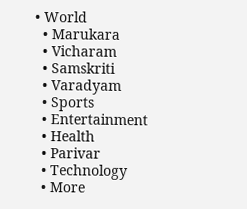• World
  • Marukara
  • Vicharam
  • Samskriti
  • Varadyam
  • Sports
  • Entertainment
  • Health
  • Parivar
  • Technology
  • More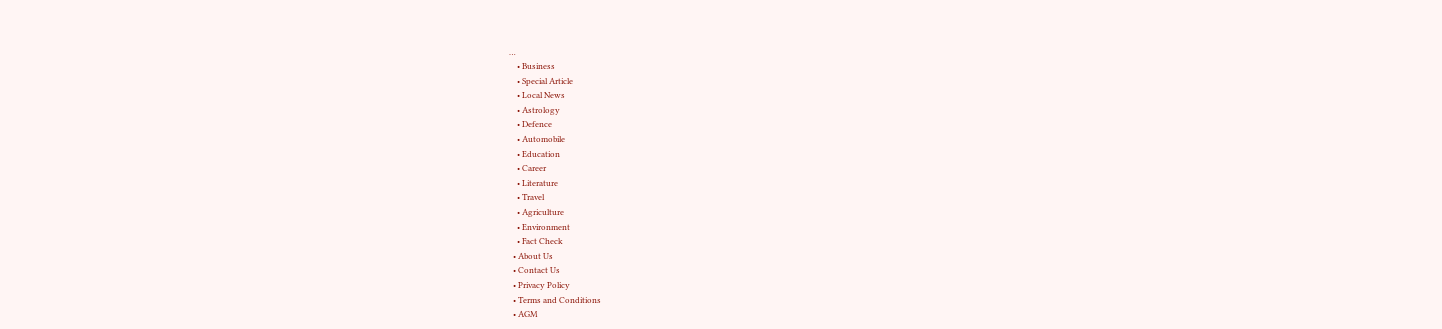…
    • Business
    • Special Article
    • Local News
    • Astrology
    • Defence
    • Automobile
    • Education
    • Career
    • Literature
    • Travel
    • Agriculture
    • Environment
    • Fact Check
  • About Us
  • Contact Us
  • Privacy Policy
  • Terms and Conditions
  • AGM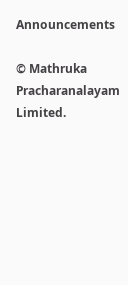Announcements

© Mathruka Pracharanalayam Limited.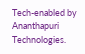Tech-enabled by Ananthapuri Technologies.